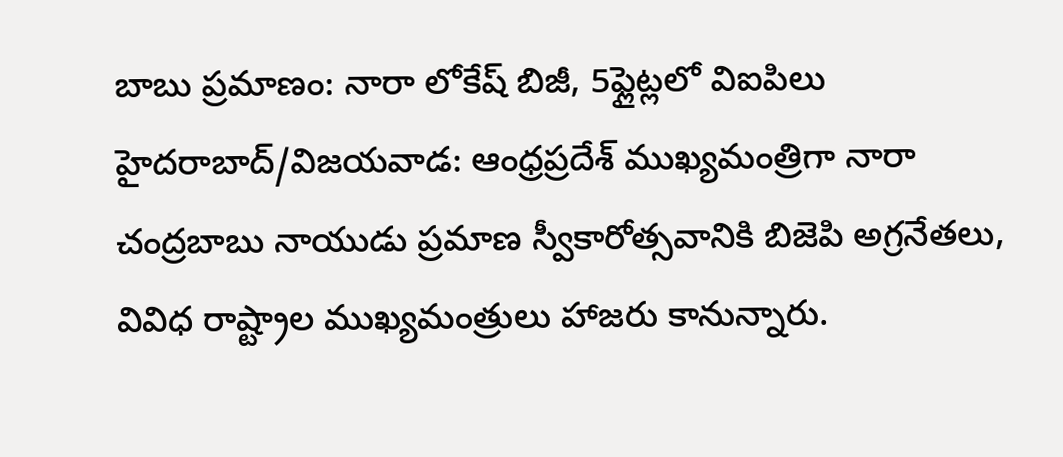బాబు ప్రమాణం: నారా లోకేష్ బిజీ, 5ఫ్లైట్లలో విఐపిలు
హైదరాబాద్/విజయవాడ: ఆంధ్రప్రదేశ్ ముఖ్యమంత్రిగా నారా చంద్రబాబు నాయుడు ప్రమాణ స్వీకారోత్సవానికి బిజెపి అగ్రనేతలు, వివిధ రాష్ట్రాల ముఖ్యమంత్రులు హాజరు కానున్నారు.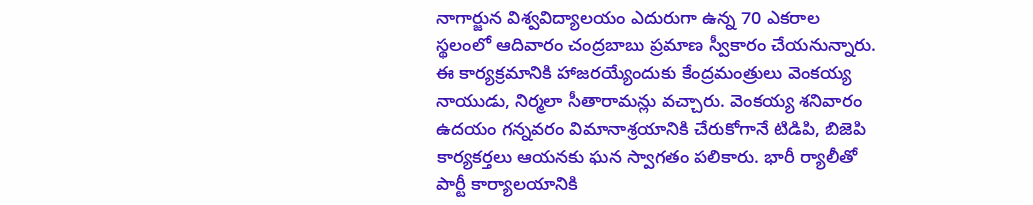నాగార్జున విశ్వవిద్యాలయం ఎదురుగా ఉన్న 70 ఎకరాల స్థలంలో ఆదివారం చంద్రబాబు ప్రమాణ స్వీకారం చేయనున్నారు.
ఈ కార్యక్రమానికి హాజరయ్యేందుకు కేంద్రమంత్రులు వెంకయ్య నాయుడు, నిర్మలా సీతారామన్లు వచ్చారు. వెంకయ్య శనివారం ఉదయం గన్నవరం విమానాశ్రయానికి చేరుకోగానే టిడిపి, బిజెపి కార్యకర్తలు ఆయనకు ఘన స్వాగతం పలికారు. భారీ ర్యాలీతో పార్టీ కార్యాలయానికి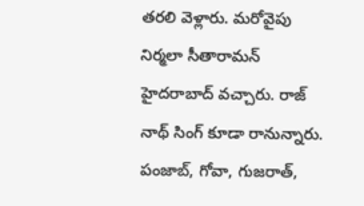తరలి వెళ్లారు. మరోవైపు నిర్మలా సీతారామన్ హైదరాబాద్ వచ్చారు. రాజ్ నాథ్ సింగ్ కూడా రానున్నారు. పంజాబ్, గోవా, గుజరాత్,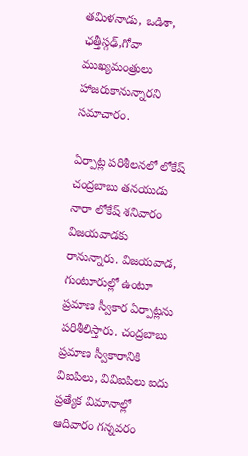తమిళనాడు, ఒడిశా, ఛత్తీస్గఢ్,గోవా ముఖ్యమంత్రులు హాజరుకానున్నారని సమాచారం.

ఏర్పాట్ల పరిశీలనలో లోకేష్
చంద్రబాబు తనయుడు నారా లోకేష్ శనివారం విజయవాడకు రానున్నారు. విజయవాడ, గుంటూరుల్లో ఉంటూ ప్రమాణ స్వీకార ఏర్పాట్లను పరిశీలిస్తారు. చంద్రబాబు ప్రమాణ స్వీకారానికి విఐపిలు, వివిఐపిలు ఐదు ప్రత్యేక విమానాల్లో ఆదివారం గన్నవరం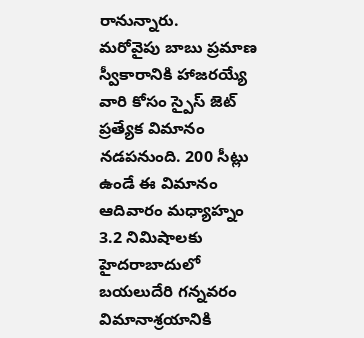రానున్నారు.
మరోవైపు బాబు ప్రమాణ స్వీకారానికి హాజరయ్యే వారి కోసం స్పైస్ జెట్ ప్రత్యేక విమానం నడపనుంది. 200 సీట్లు ఉండే ఈ విమానం ఆదివారం మధ్యాహ్నం 3.2 నిమిషాలకు హైదరాబాదులో బయలుదేరి గన్నవరం విమానాశ్రయానికి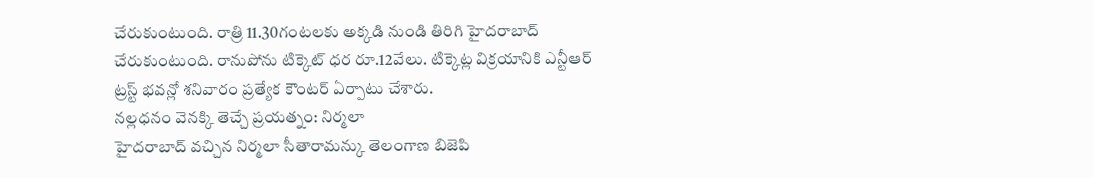చేరుకుంటుంది. రాత్రి 11.30గంటలకు అక్కడి నుండి తిరిగి హైదరాబాద్ చేరుకుంటుంది. రానుపోను టిక్కెట్ ధర రూ.12వేలు. టిక్కెట్ల విక్రయానికి ఎన్టీఆర్ ట్రస్ట్ భవన్లో శనివారం ప్రత్యేక కౌంటర్ ఏర్పాటు చేశారు.
నల్లధనం వెనక్కి తెచ్చే ప్రయత్నం: నిర్మలా
హైదరాబాద్ వచ్చిన నిర్మలా సీతారామన్కు తెలంగాణ బిజెపి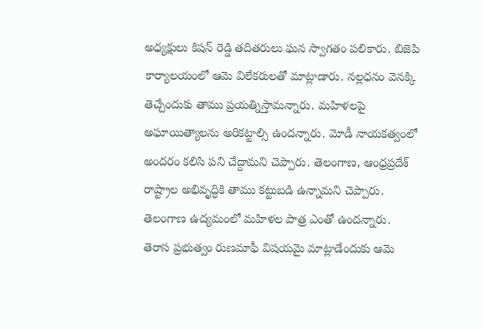అధ్యక్షులు కిషన్ రెడ్డి తదితరులు ఘన స్వాగతం పలికారు. బిజెపి కార్యాలయంలో ఆమె విలేకరులతో మాట్లాడారు. నల్లధనం వెనక్కి తెచ్చేందుకు తాము ప్రయత్నిస్తామన్నారు. మహిళలపై అఘాయిత్యాలను అరికట్టాల్సి ఉందన్నారు. మోడీ నాయకత్వంలో అందరం కలిసి పని చేద్దామని చెప్పారు. తెలంగాణ, ఆంధ్రప్రదేశ్ రాష్ట్రాల అభివృద్ధికి తాము కట్టుబడి ఉన్నామని చెప్పారు. తెలంగాణ ఉద్యమంలో మహిళల పాత్ర ఎంతో ఉందన్నారు. తెరాస ప్రభుత్వం రుణమాఫీ విషయమై మాట్లాడేందుకు ఆమె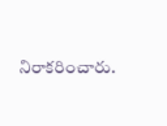నిరాకరించారు.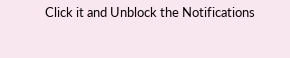Click it and Unblock the Notifications